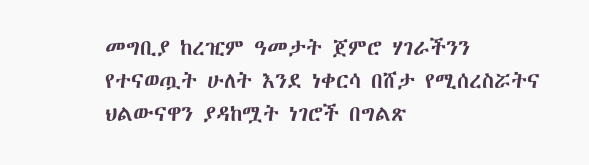መግቢያ ከረዢም ዓመታት ጀምሮ ሃገራችንን የተናወጧት ሁለት እንደ ነቀርሳ በሸታ የሚሰረስሯትና ህልውናዋን ያዳከሟት ነገሮች በግልጽ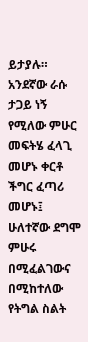ይታያሉ። አንደኛው ራሱ ታጋይ ነኝ የሚለው ምሁር መፍትሄ ፈላጊ መሆኑ ቀርቶ ችግር ፈጣሪ መሆኑ፤ ሁለተኛው ደግሞ ምሁሩ በሚፈልገውና በሚከተለው የትግል ስልት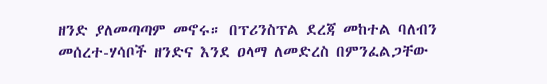ዘንድ ያለመጣጣም መኖሩ። በፕሪንስፕል ደረጃ መከተል ባለብን መሰረተ-ሃሳቦች ዘንድና እንደ ዐላማ ለመድረስ በምንፈልጋቸው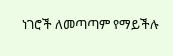ነገሮች ለመጣጣም የማይችሉ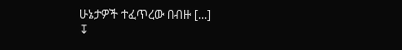ሁኔታዎች ተፈጥረው በብዙ [...]
↧